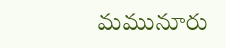మమునూరు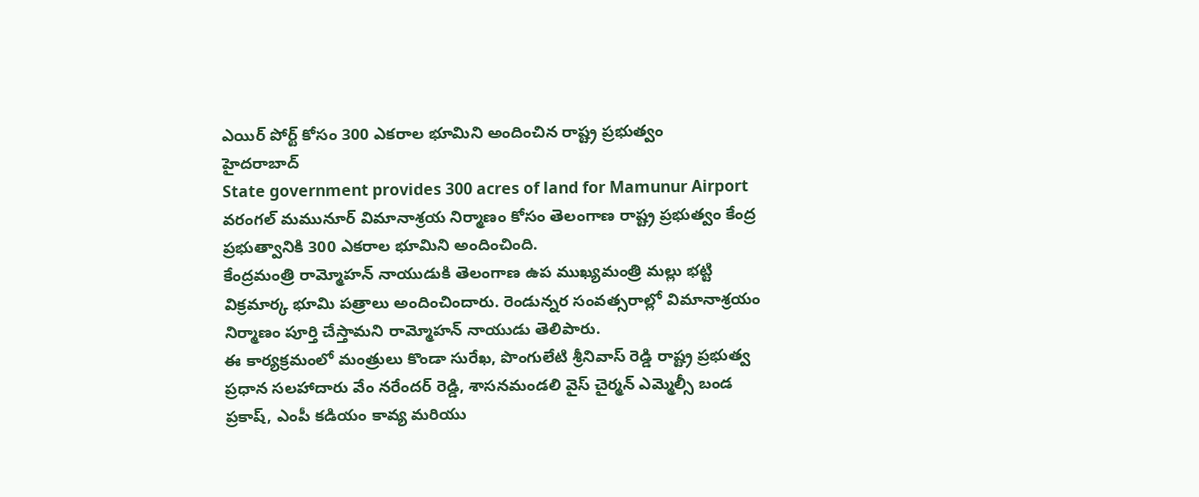ఎయిర్ పోర్ట్ కోసం 300 ఎకరాల భూమిని అందించిన రాష్ట్ర ప్రభుత్వం
హైదరాబాద్
State government provides 300 acres of land for Mamunur Airport
వరంగల్ మమునూర్ విమానాశ్రయ నిర్మాణం కోసం తెలంగాణ రాష్ట్ర ప్రభుత్వం కేంద్ర ప్రభుత్వానికి 300 ఎకరాల భూమిని అందించింది.
కేంద్రమంత్రి రామ్మోహన్ నాయుడుకి తెలంగాణ ఉప ముఖ్యమంత్రి మల్లు భట్టి విక్రమార్క భూమి పత్రాలు అందించిందారు. రెండున్నర సంవత్సరాల్లో విమానాశ్రయం నిర్మాణం పూర్తి చేస్తామని రామ్మోహన్ నాయుడు తెలిపారు.
ఈ కార్యక్రమంలో మంత్రులు కొండా సురేఖ, పొంగులేటి శ్రీనివాస్ రెడ్డి రాష్ట్ర ప్రభుత్వ ప్రధాన సలహాదారు వేం నరేందర్ రెడ్డి, శాసనమండలి వైస్ చైర్మన్ ఎమ్మెల్సీ బండ ప్రకాష్, ఎంపీ కడియం కావ్య మరియు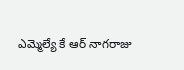ఎమ్మెల్యే కే ఆర్ నాగరాజు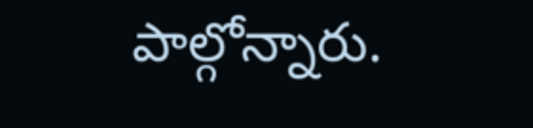పాల్గోన్నారు.